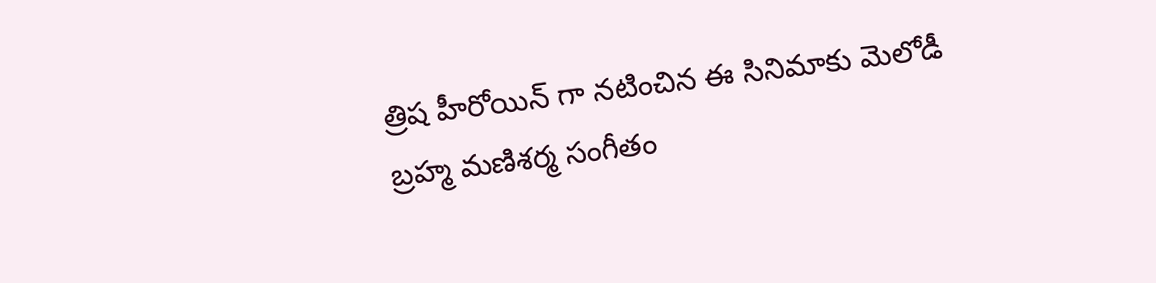త్రిష హీరోయిన్ గా నటించిన ఈ సినిమాకు మెలోడీ బ్రహ్మ మణిశర్మ సంగీతం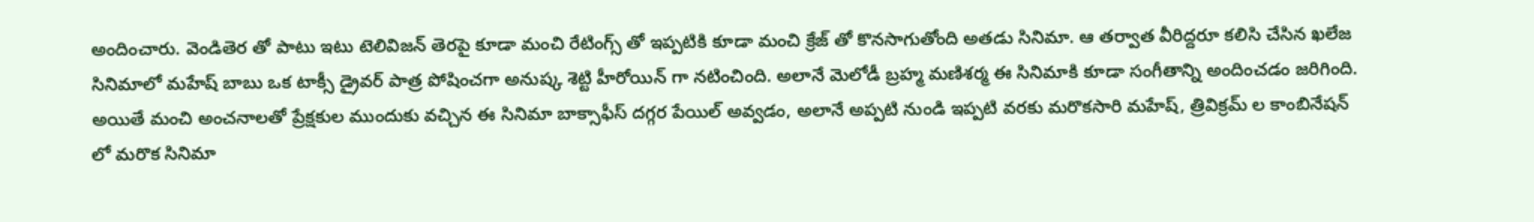అందించారు. వెండితెర తో పాటు ఇటు టెలివిజన్ తెరపై కూడా మంచి రేటింగ్స్ తో ఇప్పటికి కూడా మంచి క్రేజ్ తో కొనసాగుతోంది అతడు సినిమా. ఆ తర్వాత వీరిద్దరూ కలిసి చేసిన ఖలేజ సినిమాలో మహేష్ బాబు ఒక టాక్సీ డ్రైవర్ పాత్ర పోషించగా అనుష్క శెట్టి హీరోయిన్ గా నటించింది. అలానే మెలోడీ బ్రహ్మ మణిశర్మ ఈ సినిమాకి కూడా సంగీతాన్ని అందించడం జరిగింది. అయితే మంచి అంచనాలతో ప్రేక్షకుల ముందుకు వచ్చిన ఈ సినిమా బాక్సాఫీస్ దగ్గర పేయిల్ అవ్వడం, అలానే అప్పటి నుండి ఇప్పటి వరకు మరొకసారి మహేష్, త్రివిక్రమ్ ల కాంబినేషన్ లో మరొక సినిమా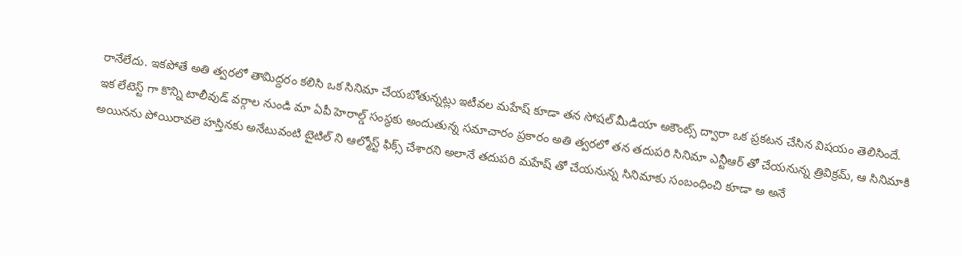రానేలేదు. ఇకపోతే అతి త్వరలో తామిద్దరం కలిసి ఒక సినిమా చేయబోతున్నట్లు ఇటీవల మహేష్ కూడా తన సోషల్ మీడియా అకౌంట్స్ ద్వారా ఒక ప్రకటన చేసిన విషయం తెలిసిందే.
ఇక లేటెస్ట్ గా కొన్ని టాలీవుడ్ వర్గాల నుండి మా ఏపీ హెరాల్డ్ సంస్థకు అందుతున్న సమాచారం ప్రకారం అతి త్వరలో తన తదుపరి సినిమా ఎన్టీఆర్ తో చేయనున్న త్రివిక్రమ్, ఆ సినిమాకి అయినను పోయిరావలె హస్తినకు అనేటువంటి టైటిల్ ని ఆల్మోస్ట్ ఫిక్స్ చేశారని అలానే తదుపరి మహేష్ తో చేయనున్న సినిమాకు సంబంధించి కూడా అ అనే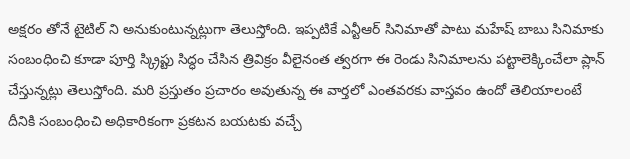అక్షరం తోనే టైటిల్ ని అనుకుంటున్నట్లుగా తెలుస్తోంది. ఇప్పటికే ఎన్టీఆర్ సినిమాతో పాటు మహేష్ బాబు సినిమాకు సంబంధించి కూడా పూర్తి స్క్రిప్టు సిద్ధం చేసిన త్రివిక్రం వీలైనంత త్వరగా ఈ రెండు సినిమాలను పట్టాలెక్కించేలా ప్లాన్ చేస్తున్నట్లు తెలుస్తోంది. మరి ప్రస్తుతం ప్రచారం అవుతున్న ఈ వార్తలో ఎంతవరకు వాస్తవం ఉందో తెలియాలంటే దీనికి సంబంధించి అధికారికంగా ప్రకటన బయటకు వచ్చే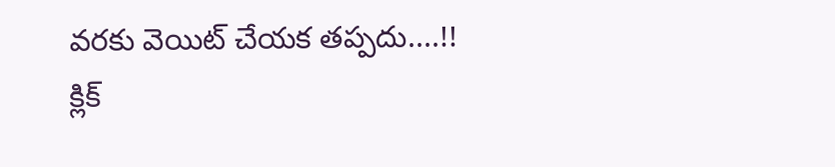వరకు వెయిట్ చేయక తప్పదు....!!
క్లిక్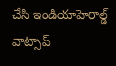చేసి ఇండియాహెరాల్డ్ వాట్సాప్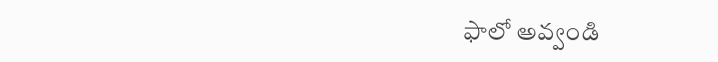ఫాలో అవ్వండి